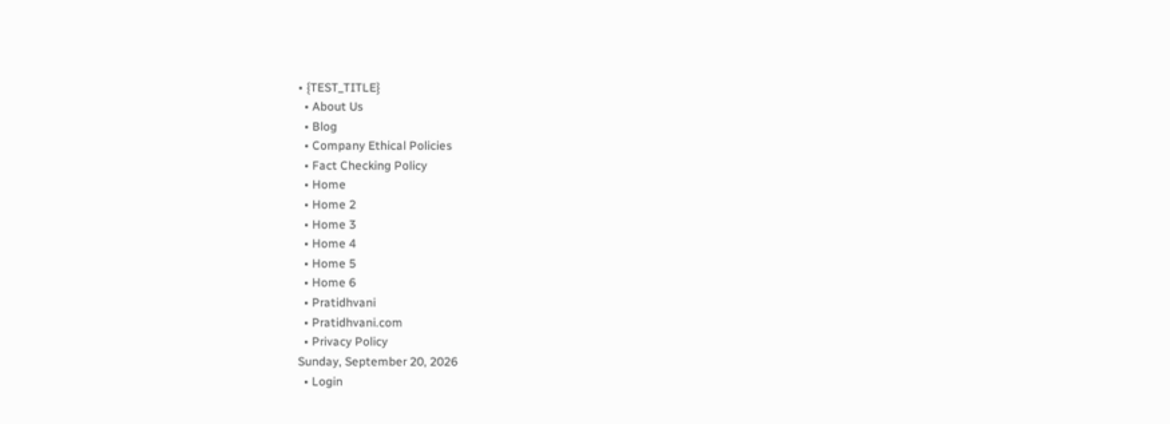• {TEST_TITLE}
  • About Us
  • Blog
  • Company Ethical Policies
  • Fact Checking Policy
  • Home
  • Home 2
  • Home 3
  • Home 4
  • Home 5
  • Home 6
  • Pratidhvani
  • Pratidhvani.com
  • Privacy Policy
Sunday, September 20, 2026
  • Login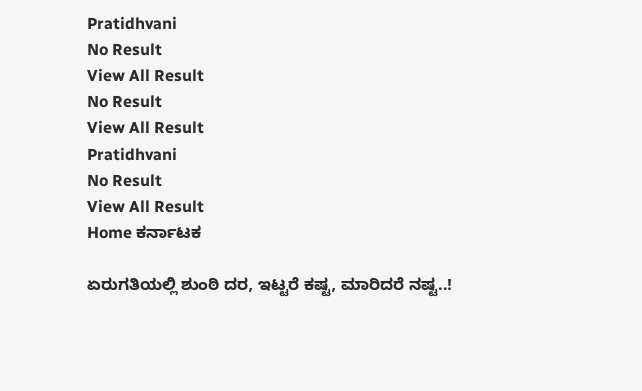Pratidhvani
No Result
View All Result
No Result
View All Result
Pratidhvani
No Result
View All Result
Home ಕರ್ನಾಟಕ

ಏರುಗತಿಯಲ್ಲಿ ಶುಂಠಿ ದರ, ಇಟ್ಟರೆ ಕಷ್ಟ, ಮಾರಿದರೆ ನಷ್ಟ..!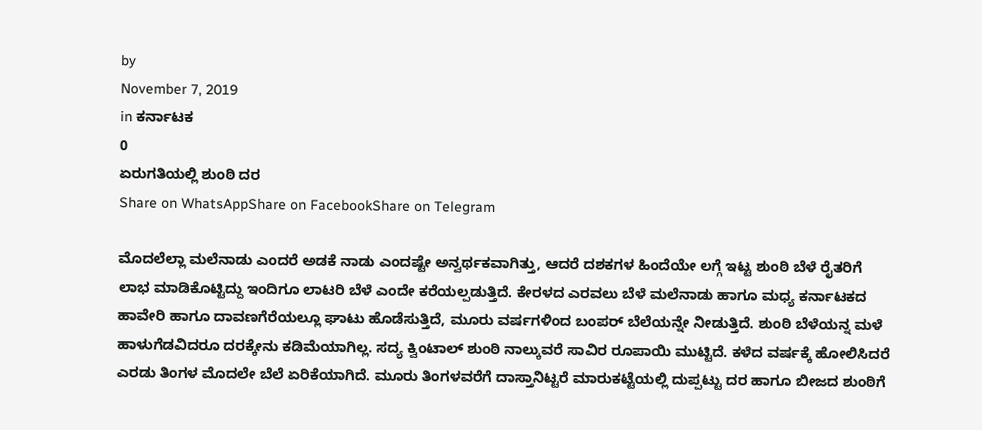by
November 7, 2019
in ಕರ್ನಾಟಕ
0
ಏರುಗತಿಯಲ್ಲಿ ಶುಂಠಿ ದರ
Share on WhatsAppShare on FacebookShare on Telegram

ಮೊದಲೆಲ್ಲಾ ಮಲೆನಾಡು ಎಂದರೆ ಅಡಕೆ ನಾಡು ಎಂದಷ್ಟೇ ಅನ್ವರ್ಥಕವಾಗಿತ್ತು, ಆದರೆ ದಶಕಗಳ ಹಿಂದೆಯೇ ಲಗ್ಗೆ ಇಟ್ಟ ಶುಂಠಿ ಬೆಳೆ ರೈತರಿಗೆ ಲಾಭ ಮಾಡಿಕೊಟ್ಟಿದ್ದು ಇಂದಿಗೂ ಲಾಟರಿ ಬೆಳೆ ಎಂದೇ ಕರೆಯಲ್ಪಡುತ್ತಿದೆ. ಕೇರಳದ ಎರವಲು ಬೆಳೆ ಮಲೆನಾಡು ಹಾಗೂ ಮಧ್ಯ ಕರ್ನಾಟಕದ ಹಾವೇರಿ ಹಾಗೂ ದಾವಣಗೆರೆಯಲ್ಲೂ ಘಾಟು ಹೊಡೆಸುತ್ತಿದೆ, ಮೂರು ವರ್ಷಗಳಿಂದ ಬಂಪರ್‌ ಬೆಲೆಯನ್ನೇ ನೀಡುತ್ತಿದೆ. ಶುಂಠಿ ಬೆಳೆಯನ್ನ ಮಳೆ ಹಾಳುಗೆಡವಿದರೂ ದರಕ್ಕೇನು ಕಡಿಮೆಯಾಗಿಲ್ಲ. ಸದ್ಯ ಕ್ವಿಂಟಾಲ್‌ ಶುಂಠಿ ನಾಲ್ಕುವರೆ ಸಾವಿರ ರೂಪಾಯಿ ಮುಟ್ಟಿದೆ. ಕಳೆದ ವರ್ಷಕ್ಕೆ ಹೋಲಿಸಿದರೆ ಎರಡು ತಿಂಗಳ ಮೊದಲೇ ಬೆಲೆ ಏರಿಕೆಯಾಗಿದೆ. ಮೂರು ತಿಂಗಳವರೆಗೆ ದಾಸ್ತಾನಿಟ್ಟರೆ ಮಾರುಕಟ್ಟೆಯಲ್ಲಿ ದುಪ್ಪಟ್ಟು ದರ ಹಾಗೂ ಬೀಜದ ಶುಂಠಿಗೆ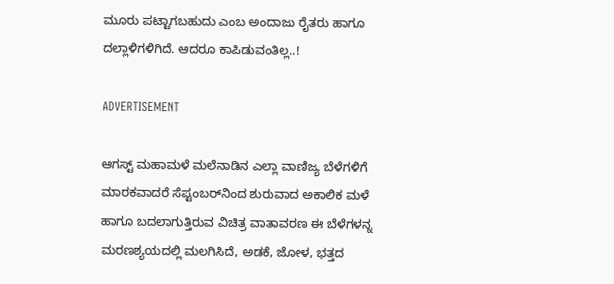ಮೂರು ಪಟ್ಟಾಗಬಹುದು ಎಂಬ ಅಂದಾಜು ರೈತರು ಹಾಗೂ ದಲ್ಲಾಳಿಗಳಿಗಿದೆ. ಆದರೂ ಕಾಪಿಡುವಂತಿಲ್ಲ..!

ADVERTISEMENT

ಆಗಸ್ಟ್‌ ಮಹಾಮಳೆ ಮಲೆನಾಡಿನ ಎಲ್ಲಾ ವಾಣಿಜ್ಯ ಬೆಳೆಗಳಿಗೆ ಮಾರಕವಾದರೆ ಸೆಪ್ಟಂಬರ್‌ನಿಂದ ಶುರುವಾದ ಅಕಾಲಿಕ ಮಳೆ ಹಾಗೂ ಬದಲಾಗುತ್ತಿರುವ ವಿಚಿತ್ರ ವಾತಾವರಣ ಈ ಬೆಳೆಗಳನ್ನ ಮರಣಶ್ಯಯದಲ್ಲಿ ಮಲಗಿಸಿದೆ, ಅಡಕೆ, ಜೋಳ, ಭತ್ತದ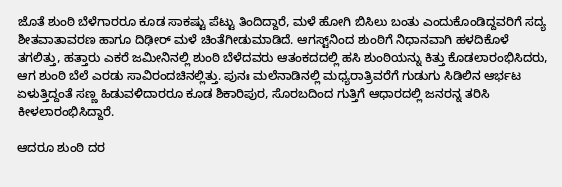ಜೊತೆ ಶುಂಠಿ ಬೆಳೆಗಾರರೂ ಕೂಡ ಸಾಕಷ್ಟು ಪೆಟ್ಟು ತಿಂದಿದ್ದಾರೆ, ಮಳೆ ಹೋಗಿ ಬಿಸಿಲು ಬಂತು ಎಂದುಕೊಂಡಿದ್ದವರಿಗೆ ಸದ್ಯ ಶೀತವಾತಾವರಣ ಹಾಗೂ ದಿಢೀರ್‌ ಮಳೆ ಚಿಂತೆಗೀಡುಮಾಡಿದೆ. ಆಗಸ್ಟ್‌ನಿಂದ ಶುಂಠಿಗೆ ನಿಧಾನವಾಗಿ ಹಳದಿಕೊಳೆ ತಗಲಿತ್ತು, ಹತ್ತಾರು ಎಕರೆ ಜಮೀನಿನಲ್ಲಿ ಶುಂಠಿ ಬೆಳೆದವರು ಆತಂಕದದಲ್ಲಿ ಹಸಿ ಶುಂಠಿಯನ್ನು ಕಿತ್ತು ಕೊಡಲಾರಂಭಿಸಿದರು, ಆಗ ಶುಂಠಿ ಬೆಲೆ ಎರಡು ಸಾವಿರಂದಚಿನಲ್ಲಿತ್ತು. ಪುನಃ ಮಲೆನಾಡಿನಲ್ಲಿ ಮಧ್ಯರಾತ್ರಿವರೆಗೆ ಗುಡುಗು ಸಿಡಿಲಿನ ಆರ್ಭಟ ಏಳುತ್ತಿದ್ದಂತೆ ಸಣ್ಣ ಹಿಡುವಳಿದಾರರೂ ಕೂಡ ಶಿಕಾರಿಪುರ, ಸೊರಬದಿಂದ ಗುತ್ತಿಗೆ ಆಧಾರದಲ್ಲಿ ಜನರನ್ನ ತರಿಸಿ ಕೀಳಲಾರಂಭಿಸಿದ್ದಾರೆ.

ಆದರೂ ಶುಂಠಿ ದರ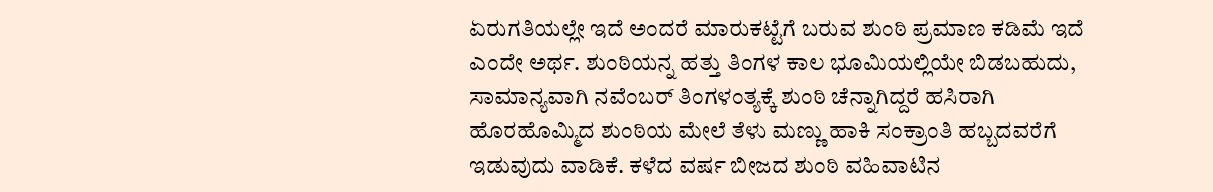ಏರುಗತಿಯಲ್ಲೇ ಇದೆ ಅಂದರೆ ಮಾರುಕಟ್ಟೆಗೆ ಬರುವ ಶುಂಠಿ ಪ್ರಮಾಣ ಕಡಿಮೆ ಇದೆ ಎಂದೇ ಅರ್ಥ. ಶುಂಠಿಯನ್ನ ಹತ್ತು ತಿಂಗಳ ಕಾಲ ಭೂಮಿಯಲ್ಲಿಯೇ ಬಿಡಬಹುದು, ಸಾಮಾನ್ಯವಾಗಿ ನವೆಂಬರ್‌ ತಿಂಗಳಂತ್ಯಕ್ಕೆ ಶುಂಠಿ ಚೆನ್ನಾಗಿದ್ದರೆ ಹಸಿರಾಗಿ ಹೊರಹೊಮ್ಮಿದ ಶುಂಠಿಯ ಮೇಲೆ ತೆಳು ಮಣ್ಣು ಹಾಕಿ ಸಂಕ್ರಾಂತಿ ಹಬ್ಬದವರೆಗೆ ಇಡುವುದು ವಾಡಿಕೆ. ಕಳೆದ ವರ್ಷ ಬೀಜದ ಶುಂಠಿ ವಹಿವಾಟಿನ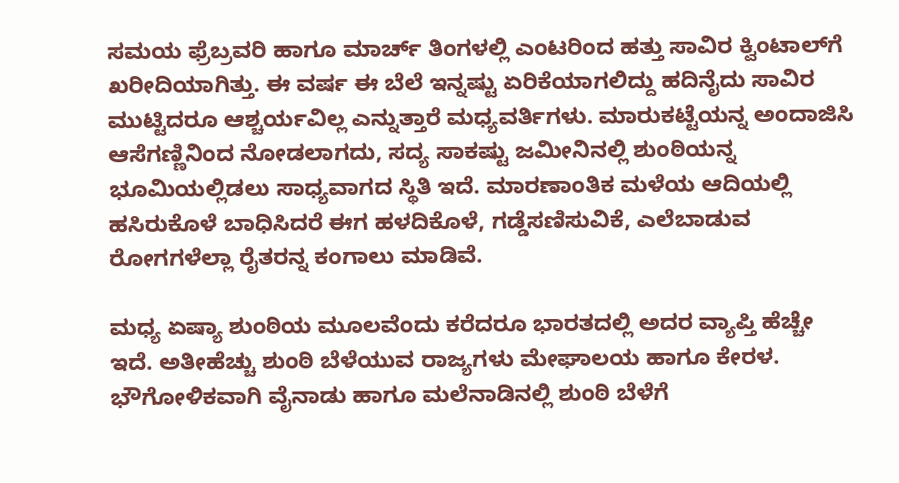ಸಮಯ ಫ್ರೆಬ್ರವರಿ ಹಾಗೂ ಮಾರ್ಚ್‌ ತಿಂಗಳಲ್ಲಿ ಎಂಟರಿಂದ ಹತ್ತು ಸಾವಿರ ಕ್ವಿಂಟಾಲ್‌ಗೆ ಖರೀದಿಯಾಗಿತ್ತು. ಈ ವರ್ಷ ಈ ಬೆಲೆ ಇನ್ನಷ್ಟು ಏರಿಕೆಯಾಗಲಿದ್ದು ಹದಿನೈದು ಸಾವಿರ ಮುಟ್ಟಿದರೂ ಆಶ್ಚರ್ಯವಿಲ್ಲ ಎನ್ನುತ್ತಾರೆ ಮಧ್ಯವರ್ತಿಗಳು. ಮಾರುಕಟ್ಟೆಯನ್ನ ಅಂದಾಜಿಸಿ ಆಸೆಗಣ್ಣಿನಿಂದ ನೋಡಲಾಗದು, ಸದ್ಯ ಸಾಕಷ್ಟು ಜಮೀನಿನಲ್ಲಿ ಶುಂಠಿಯನ್ನ ಭೂಮಿಯಲ್ಲಿಡಲು ಸಾಧ್ಯವಾಗದ ಸ್ಥಿತಿ ಇದೆ. ಮಾರಣಾಂತಿಕ ಮಳೆಯ ಆದಿಯಲ್ಲಿ ಹಸಿರುಕೊಳೆ ಬಾಧಿಸಿದರೆ ಈಗ ಹಳದಿಕೊಳೆ, ಗಡ್ಡೆಸಣಿಸುವಿಕೆ, ಎಲೆಬಾಡುವ ರೋಗಗಳೆಲ್ಲಾ ರೈತರನ್ನ ಕಂಗಾಲು ಮಾಡಿವೆ.

ಮಧ್ಯ ಏಷ್ಯಾ ಶುಂಠಿಯ ಮೂಲವೆಂದು ಕರೆದರೂ ಭಾರತದಲ್ಲಿ ಅದರ ವ್ಯಾಪ್ತಿ ಹೆಚ್ಚೇ ಇದೆ. ಅತೀಹೆಚ್ಚು ಶುಂಠಿ ಬೆಳೆಯುವ ರಾಜ್ಯಗಳು ಮೇಘಾಲಯ ಹಾಗೂ ಕೇರಳ. ಭೌಗೋಳಿಕವಾಗಿ ವೈನಾಡು ಹಾಗೂ ಮಲೆನಾಡಿನಲ್ಲಿ ಶುಂಠಿ ಬೆಳೆಗೆ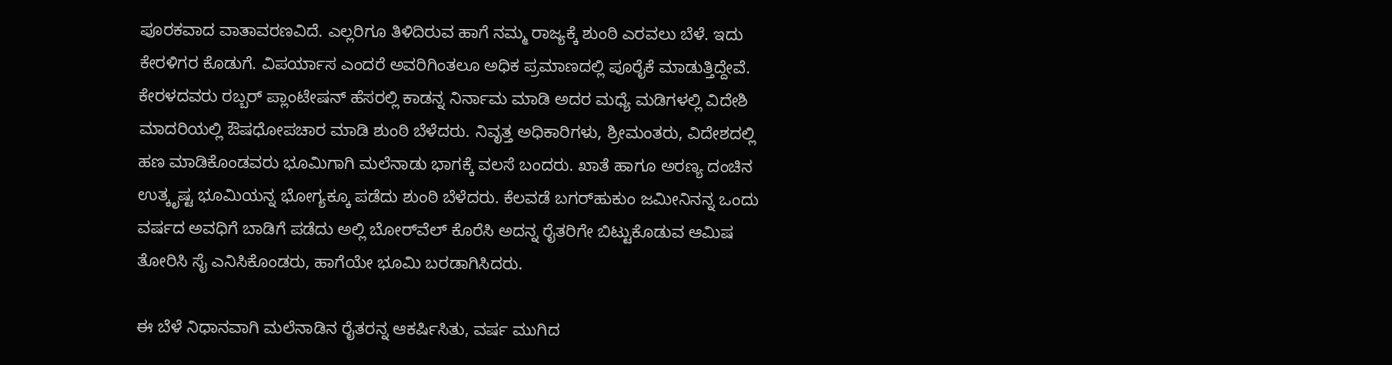ಪೂರಕವಾದ ವಾತಾವರಣವಿದೆ. ಎಲ್ಲರಿಗೂ ತಿಳಿದಿರುವ ಹಾಗೆ ನಮ್ಮ ರಾಜ್ಯಕ್ಕೆ ಶುಂಠಿ ಎರವಲು ಬೆಳೆ. ಇದು ಕೇರಳಿಗರ ಕೊಡುಗೆ. ವಿಪರ್ಯಾಸ ಎಂದರೆ ಅವರಿಗಿಂತಲೂ ಅಧಿಕ ಪ್ರಮಾಣದಲ್ಲಿ ಪೂರೈಕೆ ಮಾಡುತ್ತಿದ್ದೇವೆ. ಕೇರಳದವರು ರಬ್ಬರ್‌ ಪ್ಲಾಂಟೇಷನ್‌ ಹೆಸರಲ್ಲಿ ಕಾಡನ್ನ ನಿರ್ನಾಮ ಮಾಡಿ ಅದರ ಮಧ್ಯೆ ಮಡಿಗಳಲ್ಲಿ ವಿದೇಶಿ ಮಾದರಿಯಲ್ಲಿ ಔಷಧೋಪಚಾರ ಮಾಡಿ ಶುಂಠಿ ಬೆಳೆದರು. ನಿವೃತ್ತ ಅಧಿಕಾರಿಗಳು, ಶ್ರೀಮಂತರು, ವಿದೇಶದಲ್ಲಿ ಹಣ ಮಾಡಿಕೊಂಡವರು ಭೂಮಿಗಾಗಿ ಮಲೆನಾಡು ಭಾಗಕ್ಕೆ ವಲಸೆ ಬಂದರು. ಖಾತೆ ಹಾಗೂ ಅರಣ್ಯ ದಂಚಿನ ಉತ್ಕೃಷ್ಟ ಭೂಮಿಯನ್ನ ಭೋಗ್ಯಕ್ಕೂ ಪಡೆದು ಶುಂಠಿ ಬೆಳೆದರು. ಕೆಲವಡೆ ಬಗರ್‌ಹುಕುಂ ಜಮೀನಿನನ್ನ ಒಂದು ವರ್ಷದ ಅವಧಿಗೆ ಬಾಡಿಗೆ ಪಡೆದು ಅಲ್ಲಿ ಬೋರ್‌ವೆಲ್‌ ಕೊರೆಸಿ ಅದನ್ನ ರೈತರಿಗೇ ಬಿಟ್ಟುಕೊಡುವ ಆಮಿಷ ತೋರಿಸಿ ಸೈ ಎನಿಸಿಕೊಂಡರು, ಹಾಗೆಯೇ ಭೂಮಿ ಬರಡಾಗಿಸಿದರು.

ಈ ಬೆಳೆ ನಿಧಾನವಾಗಿ ಮಲೆನಾಡಿನ ರೈತರನ್ನ ಆಕರ್ಷಿಸಿತು, ವರ್ಷ ಮುಗಿದ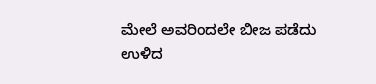ಮೇಲೆ ಅವರಿಂದಲೇ ಬೀಜ ಪಡೆದು ಉಳಿದ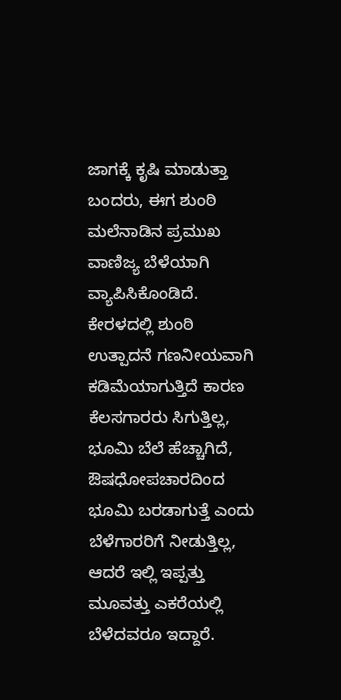ಜಾಗಕ್ಕೆ ಕೃಷಿ ಮಾಡುತ್ತಾ ಬಂದರು, ಈಗ ಶುಂಠಿ ಮಲೆನಾಡಿನ ಪ್ರಮುಖ ವಾಣಿಜ್ಯ ಬೆಳೆಯಾಗಿ ವ್ಯಾಪಿಸಿಕೊಂಡಿದೆ. ಕೇರಳದಲ್ಲಿ ಶುಂಠಿ ಉತ್ಪಾದನೆ ಗಣನೀಯವಾಗಿ ಕಡಿಮೆಯಾಗುತ್ತಿದೆ ಕಾರಣ ಕೆಲಸಗಾರರು ಸಿಗುತ್ತಿಲ್ಲ, ಭೂಮಿ ಬೆಲೆ ಹೆಚ್ಚಾಗಿದೆ, ಔಷಧೋಪಚಾರದಿಂದ ಭೂಮಿ ಬರಡಾಗುತ್ತೆ ಎಂದು ಬೆಳೆಗಾರರಿಗೆ ನೀಡುತ್ತಿಲ್ಲ, ಆದರೆ ಇಲ್ಲಿ ಇಪ್ಪತ್ತು ಮೂವತ್ತು ಎಕರೆಯಲ್ಲಿ ಬೆಳೆದವರೂ ಇದ್ದಾರೆ.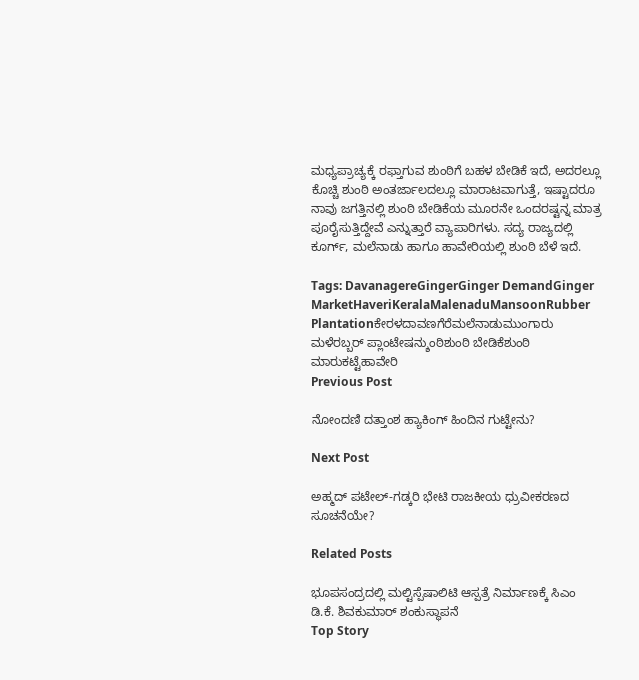ಮಧ್ಯಪ್ರಾಚ್ಯಕ್ಕೆ ರಫ್ತಾಗುವ ಶುಂಠಿಗೆ ಬಹಳ ಬೇಡಿಕೆ ಇದೆ, ಅದರಲ್ಲೂ ಕೊಚ್ಚಿ ಶುಂಠಿ ಅಂತರ್ಜಾಲದಲ್ಲೂ ಮಾರಾಟವಾಗುತ್ತೆ, ಇಷ್ಟಾದರೂ ನಾವು ಜಗತ್ತಿನಲ್ಲಿ ಶುಂಠಿ ಬೇಡಿಕೆಯ ಮೂರನೇ ಒಂದರಷ್ಟನ್ನ ಮಾತ್ರ ಪೂರೈಸುತ್ತಿದ್ದೇವೆ ಎನ್ನುತ್ತಾರೆ ವ್ಯಾಪಾರಿಗಳು. ಸದ್ಯ ರಾಜ್ಯದಲ್ಲಿ ಕೂರ್ಗ್‌, ಮಲೆನಾಡು ಹಾಗೂ ಹಾವೇರಿಯಲ್ಲಿ ಶುಂಠಿ ಬೆಳೆ ಇದೆ.

Tags: DavanagereGingerGinger DemandGinger MarketHaveriKeralaMalenaduMansoonRubber Plantationಕೇರಳದಾವಣಗೆರೆಮಲೆನಾಡುಮುಂಗಾರು ಮಳೆರಬ್ಬರ್ ಪ್ಲಾಂಟೇಷನ್ಶುಂಠಿಶುಂಠಿ ಬೇಡಿಕೆಶುಂಠಿ ಮಾರುಕಟ್ಟೆಹಾವೇರಿ
Previous Post

ನೋಂದಣಿ ದತ್ತಾಂಶ ಹ್ಯಾಕಿಂಗ್ ಹಿಂದಿನ ಗುಟ್ಟೇನು?

Next Post

ಅಹ್ಮದ್ ಪಟೇಲ್-ಗಡ್ಕರಿ ಭೇಟಿ ರಾಜಕೀಯ ಧ್ರುವೀಕರಣದ ಸೂಚನೆಯೇ?

Related Posts

ಭೂಪಸಂದ್ರದಲ್ಲಿ ಮಲ್ಟಿಸ್ಪೆಷಾಲಿಟಿ ಆಸ್ಪತ್ರೆ ನಿರ್ಮಾಣಕ್ಕೆ ಸಿಎಂ ಡಿ.ಕೆ. ಶಿವಕುಮಾರ್ ಶಂಕುಸ್ಥಾಪನೆ
Top Story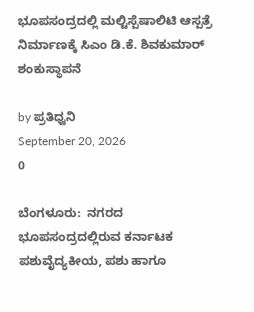ಭೂಪಸಂದ್ರದಲ್ಲಿ ಮಲ್ಟಿಸ್ಪೆಷಾಲಿಟಿ ಆಸ್ಪತ್ರೆ ನಿರ್ಮಾಣಕ್ಕೆ ಸಿಎಂ ಡಿ.ಕೆ. ಶಿವಕುಮಾರ್ ಶಂಕುಸ್ಥಾಪನೆ

by ಪ್ರತಿಧ್ವನಿ
September 20, 2026
0

ಬೆಂಗಳೂರು:  ನಗರದ ಭೂಪಸಂದ್ರದಲ್ಲಿರುವ ಕರ್ನಾಟಕ ಪಶುವೈದ್ಯಕೀಯ, ಪಶು ಹಾಗೂ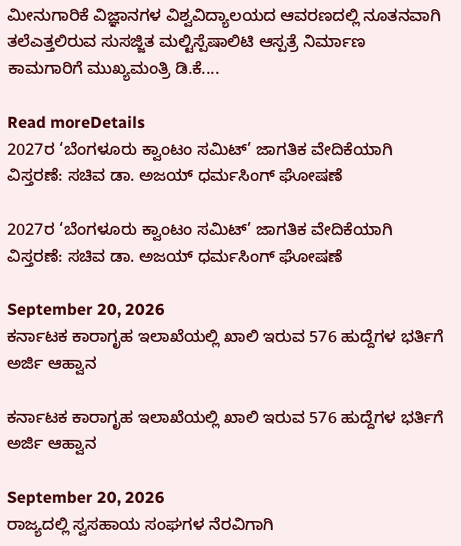ಮೀನುಗಾರಿಕೆ ವಿಜ್ಞಾನಗಳ ವಿಶ್ವವಿದ್ಯಾಲಯದ ಆವರಣದಲ್ಲಿ ನೂತನವಾಗಿ ತಲೆಎತ್ತಲಿರುವ ಸುಸಜ್ಜಿತ ಮಲ್ಟಿಸ್ಪೆಷಾಲಿಟಿ ಆಸ್ಪತ್ರೆ ನಿರ್ಮಾಣ ಕಾಮಗಾರಿಗೆ ಮುಖ್ಯಮಂತ್ರಿ ಡಿ.ಕೆ....

Read moreDetails
2027ರ ‘ಬೆಂಗಳೂರು ಕ್ವಾಂಟಂ ಸಮಿಟ್’ ಜಾಗತಿಕ ವೇದಿಕೆಯಾಗಿ ವಿಸ್ತರಣೆ: ಸಚಿವ ಡಾ. ಅಜಯ್ ಧರ್ಮಸಿಂಗ್ ಘೋಷಣೆ

2027ರ ‘ಬೆಂಗಳೂರು ಕ್ವಾಂಟಂ ಸಮಿಟ್’ ಜಾಗತಿಕ ವೇದಿಕೆಯಾಗಿ ವಿಸ್ತರಣೆ: ಸಚಿವ ಡಾ. ಅಜಯ್ ಧರ್ಮಸಿಂಗ್ ಘೋಷಣೆ

September 20, 2026
ಕರ್ನಾಟಕ ಕಾರಾಗೃಹ ಇಲಾಖೆಯಲ್ಲಿ ಖಾಲಿ ಇರುವ 576 ಹುದ್ದೆಗಳ ಭರ್ತಿಗೆ ಅರ್ಜಿ ಆಹ್ವಾನ

ಕರ್ನಾಟಕ ಕಾರಾಗೃಹ ಇಲಾಖೆಯಲ್ಲಿ ಖಾಲಿ ಇರುವ 576 ಹುದ್ದೆಗಳ ಭರ್ತಿಗೆ ಅರ್ಜಿ ಆಹ್ವಾನ

September 20, 2026
ರಾಜ್ಯದಲ್ಲಿ ಸ್ವಸಹಾಯ ಸಂಘಗಳ ನೆರವಿಗಾಗಿ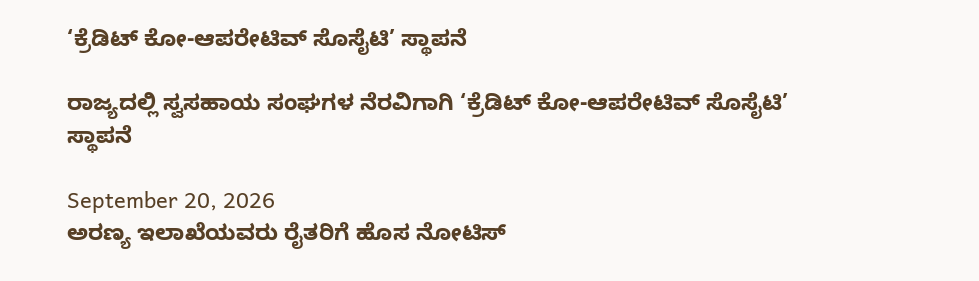‘ಕ್ರೆಡಿಟ್ ಕೋ-ಆಪರೇಟಿವ್ ಸೊಸೈಟಿ’ ಸ್ಥಾಪನೆ

ರಾಜ್ಯದಲ್ಲಿ ಸ್ವಸಹಾಯ ಸಂಘಗಳ ನೆರವಿಗಾಗಿ ‘ಕ್ರೆಡಿಟ್ ಕೋ-ಆಪರೇಟಿವ್ ಸೊಸೈಟಿ’ ಸ್ಥಾಪನೆ

September 20, 2026
ಅರಣ್ಯ ಇಲಾಖೆಯವರು ರೈತರಿಗೆ ಹೊಸ ನೋಟಿಸ್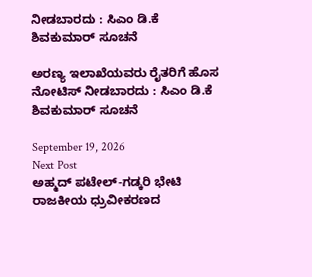ನೀಡಬಾರದು : ಸಿಎಂ ಡಿ.ಕೆ ಶಿವಕುಮಾರ್ ಸೂಚನೆ

ಅರಣ್ಯ ಇಲಾಖೆಯವರು ರೈತರಿಗೆ ಹೊಸ ನೋಟಿಸ್ ನೀಡಬಾರದು : ಸಿಎಂ ಡಿ.ಕೆ ಶಿವಕುಮಾರ್ ಸೂಚನೆ

September 19, 2026
Next Post
ಅಹ್ಮದ್ ಪಟೇಲ್-ಗಡ್ಕರಿ ಭೇಟಿ ರಾಜಕೀಯ ಧ್ರುವೀಕರಣದ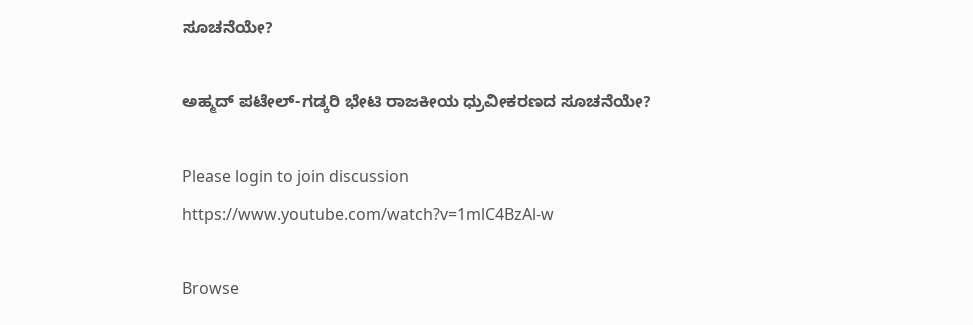ಸೂಚನೆಯೇ?

ಅಹ್ಮದ್ ಪಟೇಲ್-ಗಡ್ಕರಿ ಭೇಟಿ ರಾಜಕೀಯ ಧ್ರುವೀಕರಣದ ಸೂಚನೆಯೇ?

Please login to join discussion
https://www.youtube.com/watch?v=1mlC4BzAl-w

Browse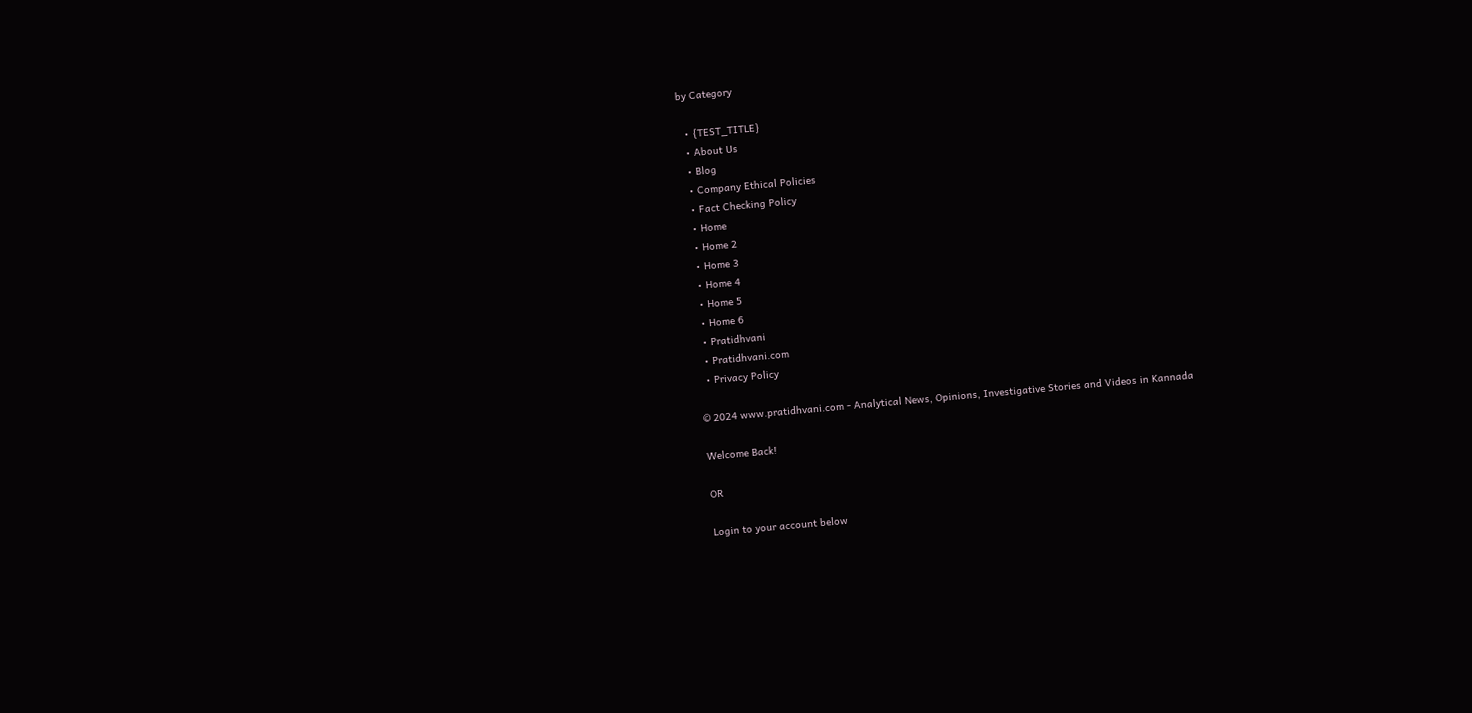by Category

  • {TEST_TITLE}
  • About Us
  • Blog
  • Company Ethical Policies
  • Fact Checking Policy
  • Home
  • Home 2
  • Home 3
  • Home 4
  • Home 5
  • Home 6
  • Pratidhvani
  • Pratidhvani.com
  • Privacy Policy

© 2024 www.pratidhvani.com - Analytical News, Opinions, Investigative Stories and Videos in Kannada

Welcome Back!

OR

Login to your account below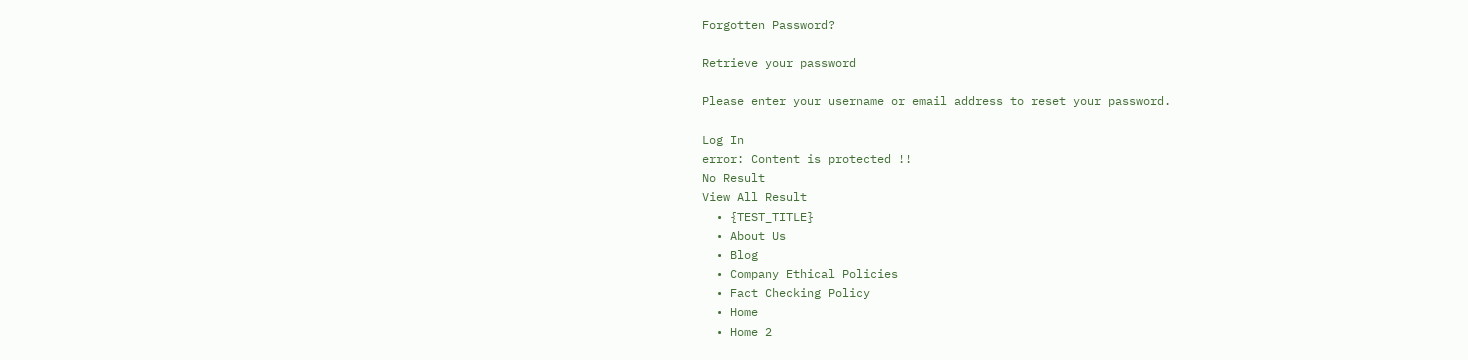Forgotten Password?

Retrieve your password

Please enter your username or email address to reset your password.

Log In
error: Content is protected !!
No Result
View All Result
  • {TEST_TITLE}
  • About Us
  • Blog
  • Company Ethical Policies
  • Fact Checking Policy
  • Home
  • Home 2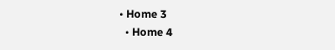• Home 3
  • Home 4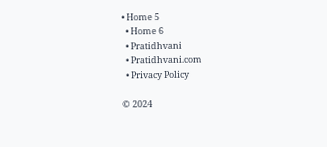• Home 5
  • Home 6
  • Pratidhvani
  • Pratidhvani.com
  • Privacy Policy

© 2024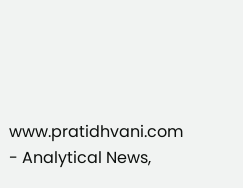www.pratidhvani.com - Analytical News,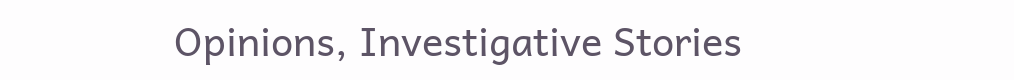Opinions, Investigative Stories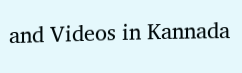and Videos in Kannada